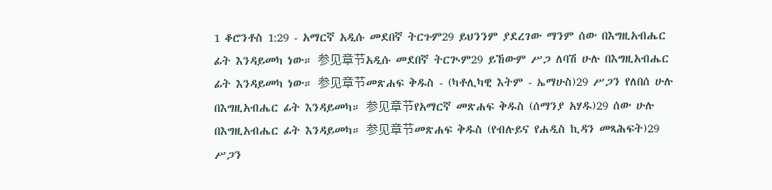1 ቆሮንቶስ 1:29 - አማርኛ አዲሱ መደበኛ ትርጉም29 ይህንንም ያደረገው ማንም ሰው በእግዚአብሔር ፊት እንዳይመካ ነው። 参见章节አዲሱ መደበኛ ትርጒም29 ይኸውም ሥጋ ለባሽ ሁሉ በእግዚአብሔር ፊት እንዳይመካ ነው። 参见章节መጽሐፍ ቅዱስ - (ካቶሊካዊ እትም - ኤማሁስ)29 ሥጋን የለበሰ ሁሉ በእግዚአብሔር ፊት እንዳይመካ። 参见章节የአማርኛ መጽሐፍ ቅዱስ (ሰማንያ አሃዱ)29 ሰው ሁሉ በእግዚአብሔር ፊት እንዳይመካ። 参见章节መጽሐፍ ቅዱስ (የብሉይና የሐዲስ ኪዳን መጻሕፍት)29 ሥጋን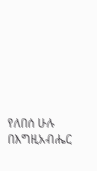የለበሰ ሁሉ በእግዚአብሔር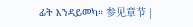ፊት እንዳይመካ። 参见章节 |